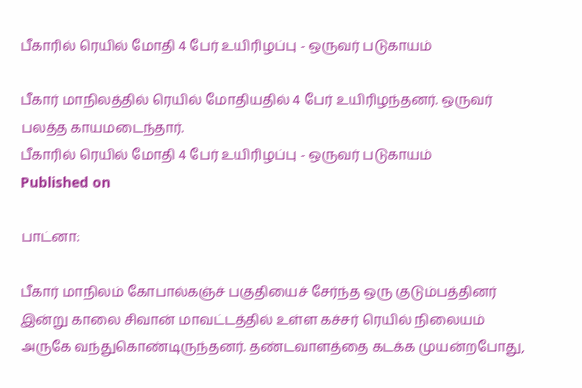பீகாரில் ரெயில் மோதி 4 பேர் உயிரிழப்பு - ஒருவர் படுகாயம்

பீகார் மாநிலத்தில் ரெயில் மோதியதில் 4 பேர் உயிரிழந்தனர். ஒருவர் பலத்த காயமடைந்தார்.
பீகாரில் ரெயில் மோதி 4 பேர் உயிரிழப்பு - ஒருவர் படுகாயம்
Published on

பாட்னா:

பீகார் மாநிலம் கோபால்கஞ்ச் பகுதியைச் சேர்ந்த ஒரு குடும்பத்தினர் இன்று காலை சிவான் மாவட்டத்தில் உள்ள கச்சர் ரெயில் நிலையம் அருகே வந்துகொண்டிருந்தனர். தண்டவாளத்தை கடக்க முயன்றபோது,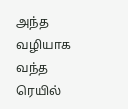அந்த வழியாக வந்த ரெயில்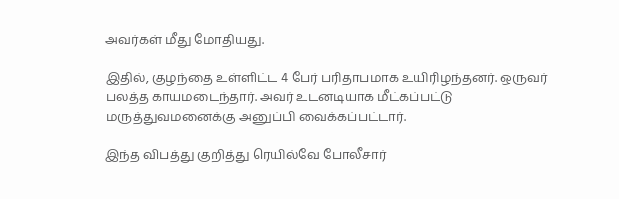அவர்கள் மீது மோதியது.

இதில், குழந்தை உள்ளிட்ட 4 பேர் பரிதாபமாக உயிரிழந்தனர். ஒருவர் பலத்த காயமடைந்தார். அவர் உடனடியாக மீட்கப்பட்டு மருத்துவமனைக்கு அனுப்பி வைக்கப்பட்டார்.

இந்த விபத்து குறித்து ரெயில்வே போலீசார்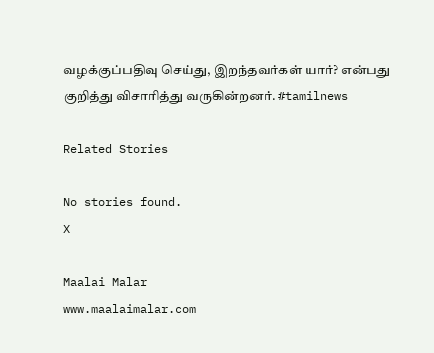வழக்குப்பதிவு செய்து, இறந்தவர்கள் யார்? என்பது குறித்து விசாரித்து வருகின்றனர். #tamilnews

Related Stories

No stories found.
X

Maalai Malar
www.maalaimalar.com